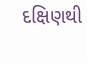દક્ષિણથી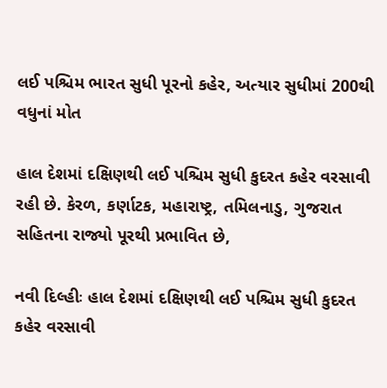લઈ પશ્ચિમ ભારત સુધી પૂરનો કહેર, અત્યાર સુધીમાં 200થી વધુનાં મોત

હાલ દેશમાં દક્ષિણથી લઈ પશ્ચિમ સુધી કુદરત કહેર વરસાવી રહી છે. કેરળ, કર્ણાટક, મહારાષ્ટ્ર, તમિલનાડુ, ગુજરાત સહિતના રાજ્યો પૂરથી પ્રભાવિત છે,

નવી દિલ્હીઃ હાલ દેશમાં દક્ષિણથી લઈ પશ્ચિમ સુધી કુદરત કહેર વરસાવી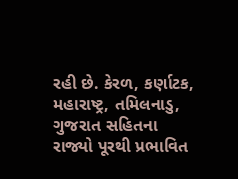રહી છે. કેરળ, કર્ણાટક, મહારાષ્ટ્ર, તમિલનાડુ, ગુજરાત સહિતના રાજ્યો પૂરથી પ્રભાવિત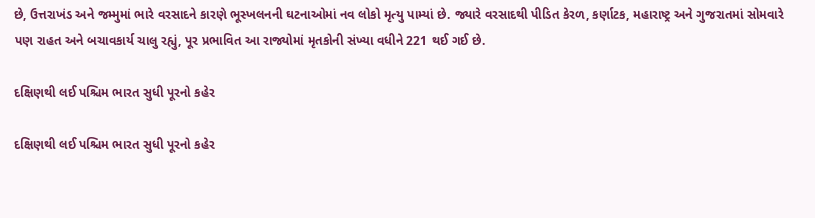છે, ઉત્તરાખંડ અને જમ્મુમાં ભારે વરસાદને કારણે ભૂસ્ખલનની ઘટનાઓમાં નવ લોકો મૃત્યુ પામ્યાં છે. જ્યારે વરસાદથી પીડિત કેરળ, કર્ણાટક, મહારાષ્ટ્ર અને ગુજરાતમાં સોમવારે પણ રાહત અને બચાવકાર્ય ચાલુ રહ્યું, પૂર પ્રભાવિત આ રાજ્યોમાં મૃતકોની સંખ્યા વધીને 221 થઈ ગઈ છે.

દક્ષિણથી લઈ પશ્ચિમ ભારત સુધી પૂરનો કહેર

દક્ષિણથી લઈ પશ્ચિમ ભારત સુધી પૂરનો કહેર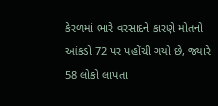કેરળમાં ભારે વરસાદને કારણે મોતનો આંકડો 72 પર પહોંચી ગયો છે, જ્યારે 58 લોકો લાપતા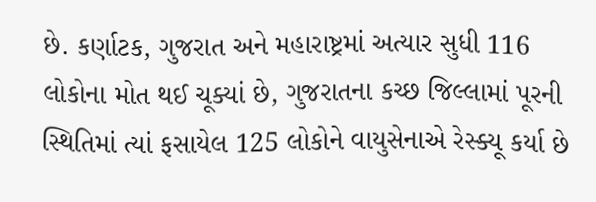છે. કર્ણાટક, ગુજરાત અને મહારાષ્ટ્રમાં અત્યાર સુધી 116 લોકોના મોત થઈ ચૂક્યાં છે, ગુજરાતના કચ્છ જિલ્લામાં પૂરની સ્થિતિમાં ત્યાં ફસાયેલ 125 લોકોને વાયુસેનાએ રેસ્ક્યૂ કર્યા છે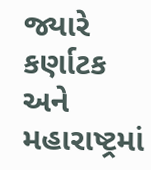જ્યારે કર્ણાટક અને મહારાષ્ટ્રમાં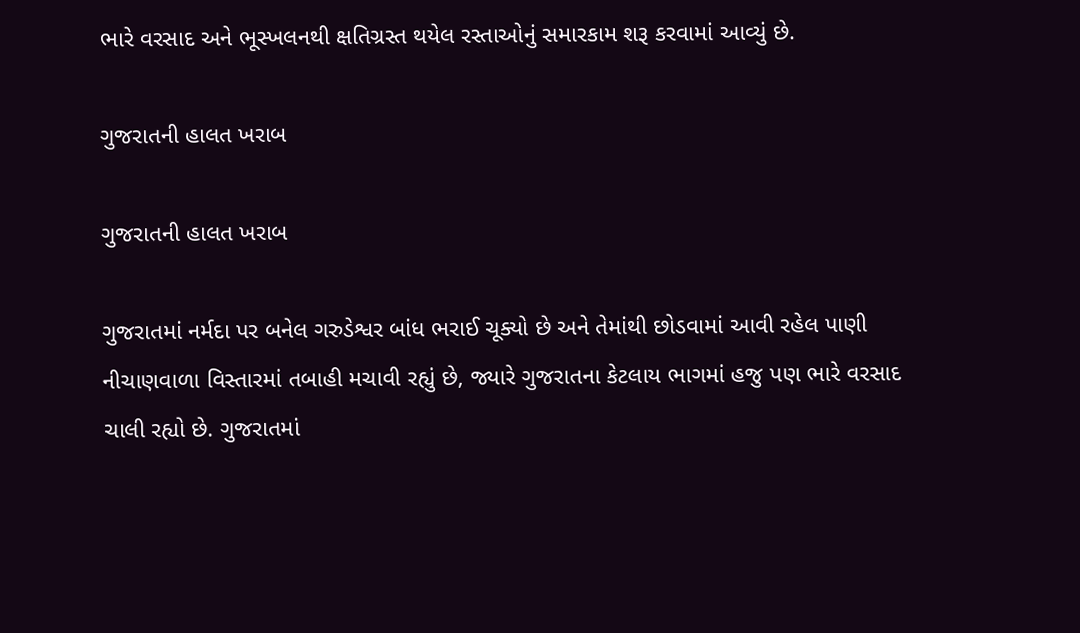ભારે વરસાદ અને ભૂસ્ખલનથી ક્ષતિગ્રસ્ત થયેલ રસ્તાઓનું સમારકામ શરૂ કરવામાં આવ્યું છે.

ગુજરાતની હાલત ખરાબ

ગુજરાતની હાલત ખરાબ

ગુજરાતમાં નર્મદા પર બનેલ ગરુડેશ્વર બાંધ ભરાઈ ચૂક્યો છે અને તેમાંથી છોડવામાં આવી રહેલ પાણી નીચાણવાળા વિસ્તારમાં તબાહી મચાવી રહ્યું છે, જ્યારે ગુજરાતના કેટલાય ભાગમાં હજુ પણ ભારે વરસાદ ચાલી રહ્યો છે. ગુજરાતમાં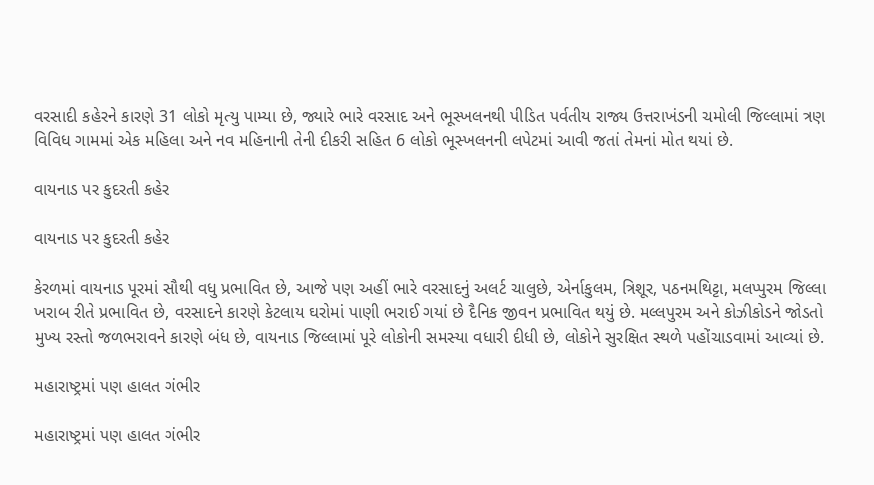વરસાદી કહેરને કારણે 31 લોકો મૃત્યુ પામ્યા છે, જ્યારે ભારે વરસાદ અને ભૂસ્ખલનથી પીડિત પર્વતીય રાજ્ય ઉત્તરાખંડની ચમોલી જિલ્લામાં ત્રણ વિવિધ ગામમાં એક મહિલા અને નવ મહિનાની તેની દીકરી સહિત 6 લોકો ભૂસ્ખલનની લપેટમાં આવી જતાં તેમનાં મોત થયાં છે.

વાયનાડ પર કુદરતી કહેર

વાયનાડ પર કુદરતી કહેર

કેરળમાં વાયનાડ પૂરમાં સૌથી વધુ પ્રભાવિત છે, આજે પણ અહીં ભારે વરસાદનું અલર્ટ ચાલુછે, એર્નાકુલમ, ત્રિશૂર, પઠનમથિટ્ટા, મલપ્પુરમ જિલ્લા ખરાબ રીતે પ્રભાવિત છે, વરસાદને કારણે કેટલાય ઘરોમાં પાણી ભરાઈ ગયાં છે દૈનિક જીવન પ્રભાવિત થયું છે. મલ્લપુરમ અને કોઝીકોડને જોડતો મુખ્ય રસ્તો જળભરાવને કારણે બંધ છે, વાયનાડ જિલ્લામાં પૂરે લોકોની સમસ્યા વધારી દીધી છે, લોકોને સુરક્ષિત સ્થળે પહોંચાડવામાં આવ્યાં છે.

મહારાષ્ટ્રમાં પણ હાલત ગંભીર

મહારાષ્ટ્રમાં પણ હાલત ગંભીર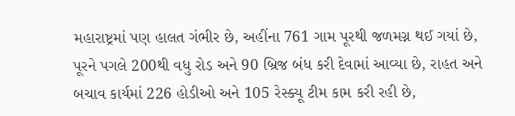મહારાષ્ટ્રમાં પણ હાલત ગંભીર છે, અહીંના 761 ગામ પૂરથી જળમગ્ન થઈ ગયાં છે, પૂરને પગલે 200થી વધુ રોડ અને 90 બ્રિજ બંધ કરી દેવામાં આવ્યા છે, રાહત અને બચાવ કાર્યમાં 226 હોડીઓ અને 105 રેસ્ક્યૂ ટીમ કામ કરી રહી છે,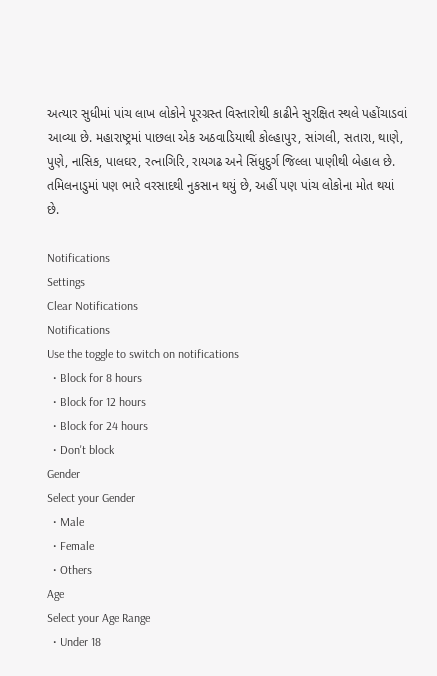અત્યાર સુધીમાં પાંચ લાખ લોકોને પૂરગ્રસ્ત વિસ્તારોથી કાઢીને સુરક્ષિત સ્થલે પહોંચાડવાં આવ્યા છે. મહારાષ્ટ્રમાં પાછલા એક અઠવાડિયાથી કોલ્હાપુર, સાંગલી, સતારા, થાણે, પુણે, નાસિક, પાલઘર, રત્નાગિરિ, રાયગઢ અને સિંધુદુર્ગ જિલ્લા પાણીથી બેહાલ છે. તમિલનાડુમાં પણ ભારે વરસાદથી નુકસાન થયું છે, અહીં પણ પાંચ લોકોના મોત થયાં છે.

Notifications
Settings
Clear Notifications
Notifications
Use the toggle to switch on notifications
  • Block for 8 hours
  • Block for 12 hours
  • Block for 24 hours
  • Don't block
Gender
Select your Gender
  • Male
  • Female
  • Others
Age
Select your Age Range
  • Under 18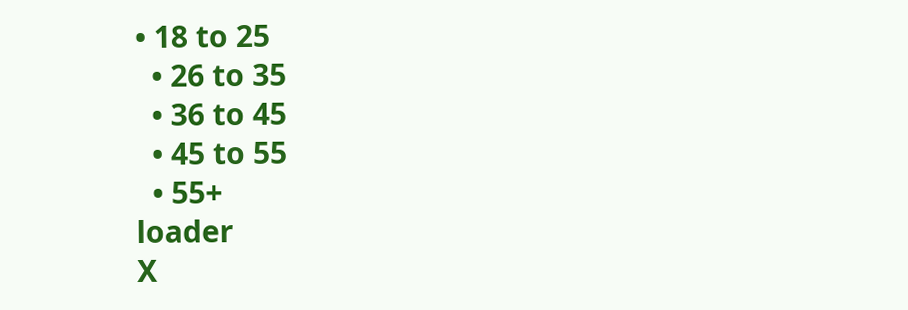• 18 to 25
  • 26 to 35
  • 36 to 45
  • 45 to 55
  • 55+
loader
X